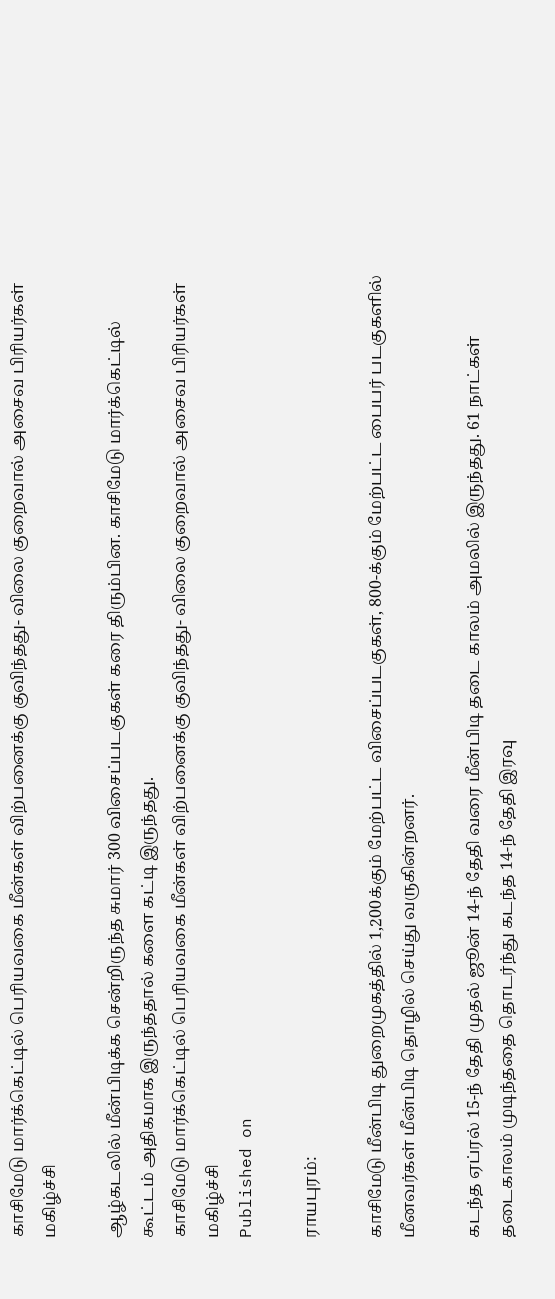காசிமேடு மார்க்கெட்டில் பெரியவகை மீன்கள் விற்பனைக்கு குவிந்தது- விலை குறைவால் அசைவ பிரியர்கள் மகிழ்ச்சி

ஆழ்கடலில் மீன்பிடிக்க சென்றிருந்த சுமார் 300 விசைப்படகுகள் கரை திரும்பின. காசிமேடு மார்க்கெட்டில் கூட்டம் அதிகமாக இருந்ததால் களை கட்டி இருந்தது.
காசிமேடு மார்க்கெட்டில் பெரியவகை மீன்கள் விற்பனைக்கு குவிந்தது- விலை குறைவால் அசைவ பிரியர்கள் மகிழ்ச்சி
Published on

ராயபுரம்:

காசிமேடு மீன்பிடி துறைமுகத்தில் 1,200க்கும் மேற்பட்ட விசைப்படகுகள், 800-க்கும் மேற்பட்ட பைபர் படகுகளில் மீனவர்கள் மீன்பிடி தொழில் செய்து வருகின்றனர்.

கடந்த ஏப்ரல் 15-ந் தேதி முதல் ஜூன் 14-ந் தேதி வரை மீன்பிடி தடை காலம் அமலில் இருந்தது. 61 நாட்கள் தடைகாலம் முடிந்ததை தொடர்ந்து கடந்த 14-ந் தேதி இரவு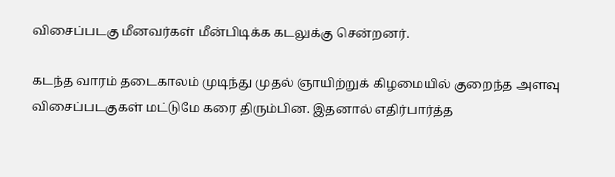விசைப்படகு மீனவர்கள் மீன்பிடிக்க கடலுக்கு சென்றனர்.

கடந்த வாரம் தடைகாலம் முடிந்து முதல் ஞாயிற்றுக் கிழமையில் குறைந்த அளவு விசைப்படகுகள் மட்டுமே கரை திரும்பின. இதனால் எதிர்பார்த்த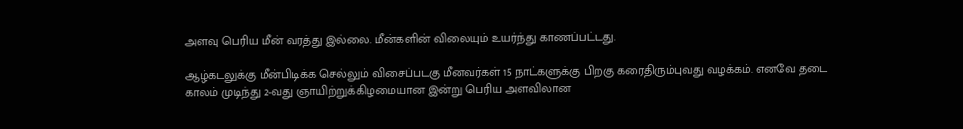அளவு பெரிய மீன் வரத்து இல்லை. மீன்களின் விலையும் உயர்ந்து காணப்பட்டது.

ஆழ்கடலுக்கு மீன்பிடிக்க செல்லும் விசைப்படகு மீனவர்கள் 15 நாட்களுக்கு பிறகு கரைதிரும்புவது வழக்கம். எனவே தடை காலம் முடிந்து 2-வது ஞாயிற்றுக்கிழமையான இன்று பெரிய அளவிலான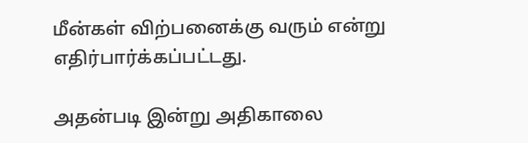மீன்கள் விற்பனைக்கு வரும் என்று எதிர்பார்க்கப்பட்டது.

அதன்படி இன்று அதிகாலை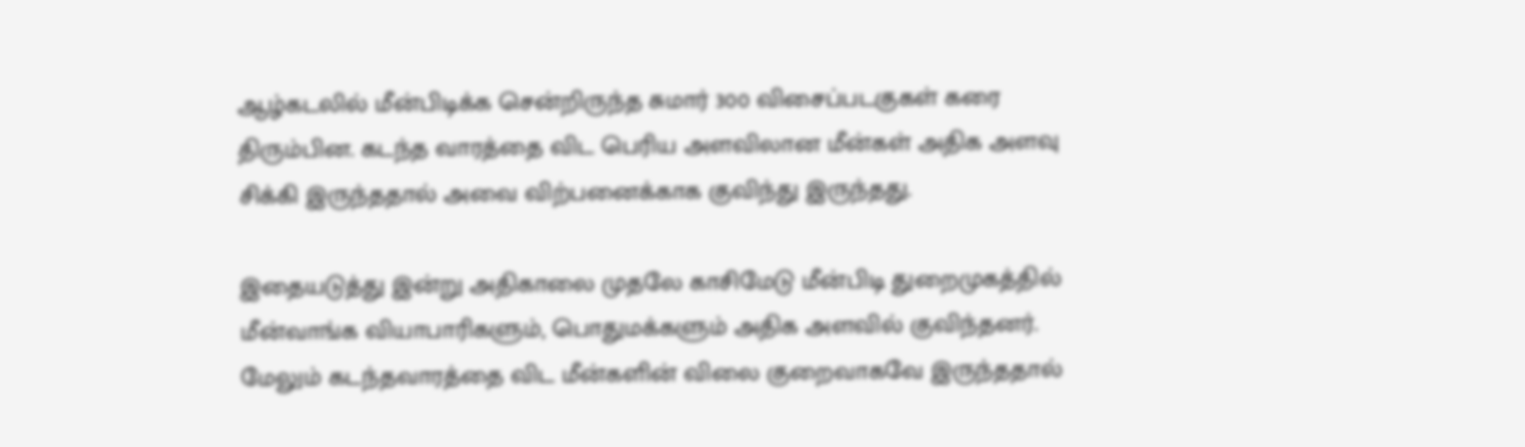ஆழ்கடலில் மீன்பிடிக்க சென்றிருந்த சுமார் 300 விசைப்படகுகள் கரை திரும்பின. கடந்த வாரத்தை விட பெரிய அளவிலான மீன்கள் அதிக அளவு சிக்கி இருந்ததால் அவை விற்பனைக்காக குவிந்து இருந்தது.

இதையடுத்து இன்று அதிகாலை முதலே காசிமேடு மீன்பிடி துறைமுகத்தில் மீன்வாங்க வியாபாரிகளும், பொதுமக்களும் அதிக அளவில் குவிந்தனர். மேலும் கடந்தவாரத்தை விட மீன்களின் விலை குறைவாகவே இருந்ததால்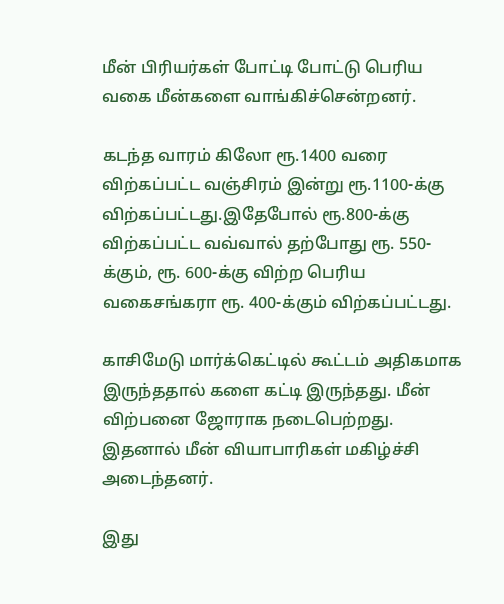மீன் பிரியர்கள் போட்டி போட்டு பெரிய வகை மீன்களை வாங்கிச்சென்றனர்.

கடந்த வாரம் கிலோ ரூ.1400 வரை விற்கப்பட்ட வஞ்சிரம் இன்று ரூ.1100-க்கு விற்கப்பட்டது.இதேபோல் ரூ.800-க்கு விற்கப்பட்ட வவ்வால் தற்போது ரூ. 550-க்கும், ரூ. 600-க்கு விற்ற பெரிய வகைசங்கரா ரூ. 400-க்கும் விற்கப்பட்டது.

காசிமேடு மார்க்கெட்டில் கூட்டம் அதிகமாக இருந்ததால் களை கட்டி இருந்தது. மீன் விற்பனை ஜோராக நடைபெற்றது. இதனால் மீன் வியாபாரிகள் மகிழ்ச்சி அடைந்தனர்.

இது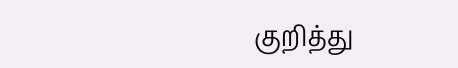குறித்து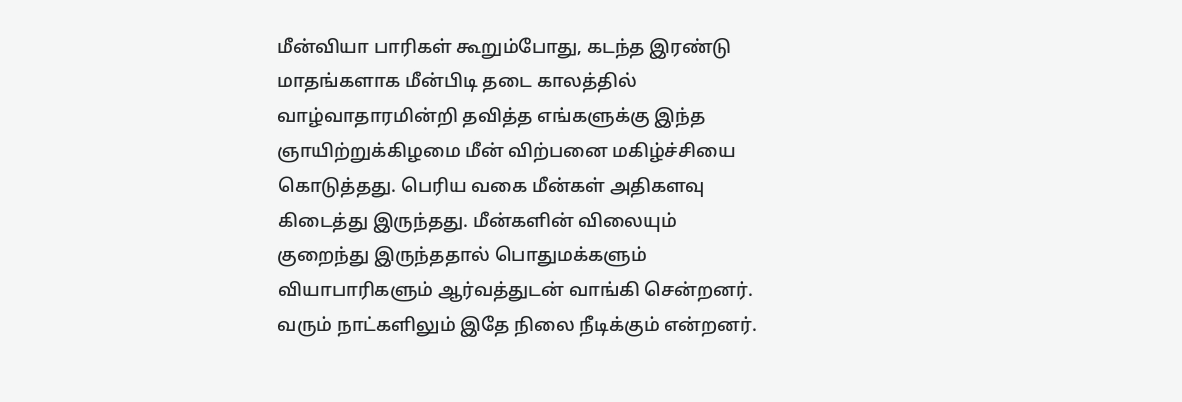மீன்வியா பாரிகள் கூறும்போது, கடந்த இரண்டு மாதங்களாக மீன்பிடி தடை காலத்தில் வாழ்வாதாரமின்றி தவித்த எங்களுக்கு இந்த ஞாயிற்றுக்கிழமை மீன் விற்பனை மகிழ்ச்சியை கொடுத்தது. பெரிய வகை மீன்கள் அதிகளவு கிடைத்து இருந்தது. மீன்களின் விலையும் குறைந்து இருந்ததால் பொதுமக்களும் வியாபாரிகளும் ஆர்வத்துடன் வாங்கி சென்றனர். வரும் நாட்களிலும் இதே நிலை நீடிக்கும் என்றனர்.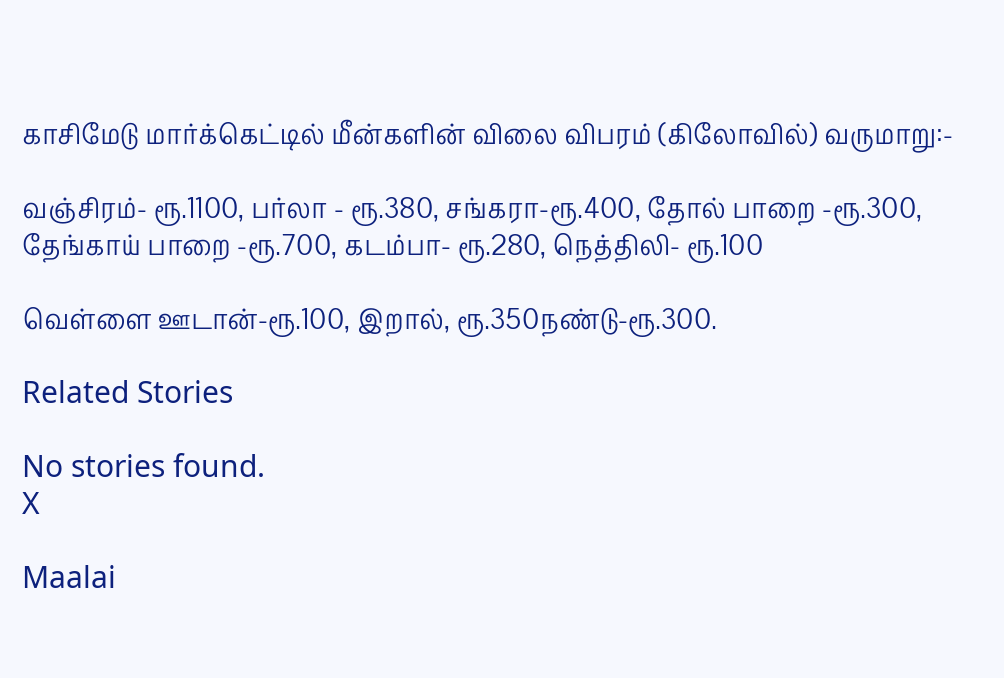காசிமேடு மார்க்கெட்டில் மீன்களின் விலை விபரம் (கிலோவில்) வருமாறு:-

வஞ்சிரம்- ரூ.1100, பர்லா - ரூ.380, சங்கரா-ரூ.400, தோல் பாறை -ரூ.300, தேங்காய் பாறை -ரூ.700, கடம்பா- ரூ.280, நெத்திலி- ரூ.100

வெள்ளை ஊடான்-ரூ.100, இறால், ரூ.350நண்டு-ரூ.300.

Related Stories

No stories found.
X

Maalai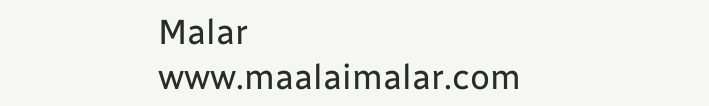Malar
www.maalaimalar.com